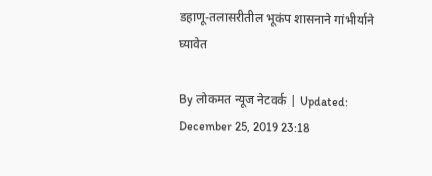डहाणू-तलासरीतील भूकंप शासनाने गांभीर्याने घ्यावेत

By लोकमत न्यूज नेटवर्क | Updated: December 25, 2019 23:18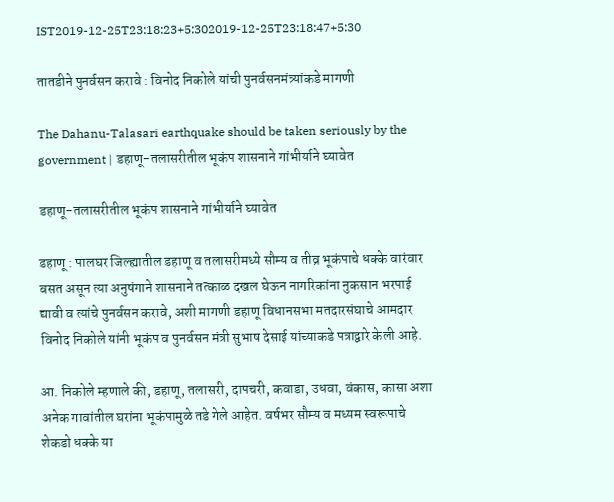IST2019-12-25T23:18:23+5:302019-12-25T23:18:47+5:30

तातडीने पुनर्वसन करावे : विनोद निकोले यांची पुनर्वसनमंत्र्यांकडे मागणी

The Dahanu-Talasari earthquake should be taken seriously by the government | डहाणू-तलासरीतील भूकंप शासनाने गांभीर्याने घ्यावेत

डहाणू-तलासरीतील भूकंप शासनाने गांभीर्याने घ्यावेत

डहाणू : पालघर जिल्ह्यातील डहाणू व तलासरीमध्ये सौम्य व तीव्र भूकंपाचे धक्के वारंवार बसत असून त्या अनुषंगाने शासनाने तत्काळ दखल घेऊन नागरिकांना नुकसान भरपाई द्यावी व त्यांचे पुनर्वसन करावे, अशी मागणी डहाणू विधानसभा मतदारसंघाचे आमदार विनोद निकोले यांनी भूकंप व पुनर्वसन मंत्री सुभाष देसाई यांच्याकडे पत्राद्वारे केली आहे.

आ. निकोले म्हणाले की, डहाणू, तलासरी, दापचरी, कवाडा, उधवा, वंकास, कासा अशा अनेक गावांतील घरांना भूकंपामुळे तडे गेले आहेत. वर्षभर सौम्य व मध्यम स्वरूपाचे शेकडो धक्के या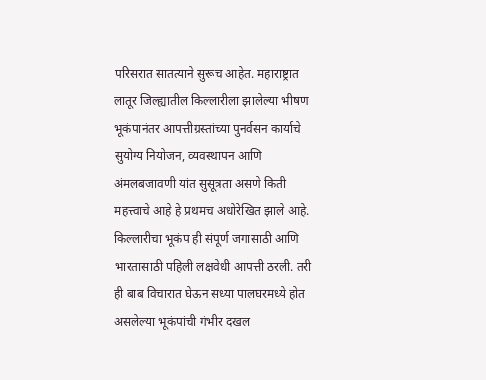परिसरात सातत्याने सुरूच आहेत. महाराष्ट्रात लातूर जिल्ह्यातील किल्लारीला झालेल्या भीषण भूकंपानंतर आपत्तीग्रस्तांच्या पुनर्वसन कार्याचे सुयोग्य नियोजन, व्यवस्थापन आणि अंमलबजावणी यांत सुसूत्रता असणे किती महत्त्वाचे आहे हे प्रथमच अधोरेखित झाले आहे. किल्लारीचा भूकंप ही संपूर्ण जगासाठी आणि भारतासाठी पहिली लक्षवेधी आपत्ती ठरली. तरी ही बाब विचारात घेऊन सध्या पालघरमध्ये होत असलेल्या भूकंपांची गंभीर दखल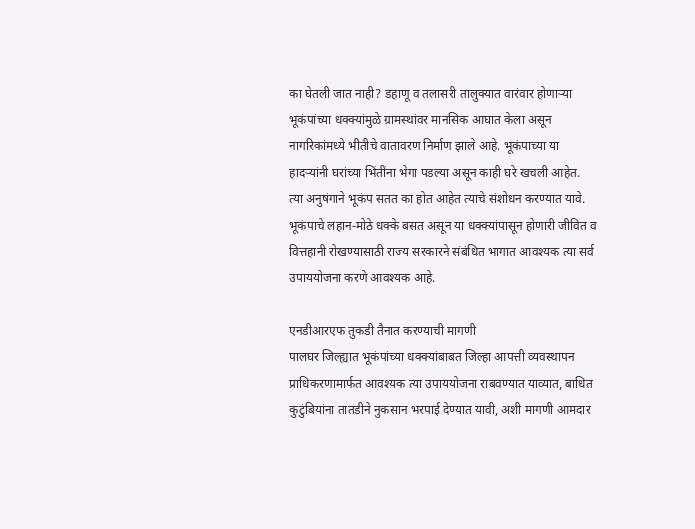का घेतली जात नाही? डहाणू व तलासरी तालुक्यात वारंवार होणाऱ्या भूकंपांच्या धक्क्यांमुळे ग्रामस्थांवर मानसिक आघात केला असून नागरिकांमध्ये भीतीचे वातावरण निर्माण झाले आहे. भूकंपाच्या या हादऱ्यांनी घरांच्या भिंतींना भेगा पडल्या असून काही घरे खचली आहेत.
त्या अनुषंगाने भूकंप सतत का होत आहेत त्याचे संशोधन करण्यात यावे. भूकंपाचे लहान-मोठे धक्के बसत असून या धक्क्यांपासून होणारी जीवित व वित्तहानी रोखण्यासाठी राज्य सरकारने संबंधित भागात आवश्यक त्या सर्व उपाययोजना करणे आवश्यक आहे.

एनडीआरएफ तुकडी तैनात करण्याची मागणी
पालघर जिल्ह्यात भूकंपांच्या धक्क्यांबाबत जिल्हा आपत्ती व्यवस्थापन प्राधिकरणामार्फत आवश्यक त्या उपाययोजना राबवण्यात याव्यात, बाधित कुटुंबियांना तातडीने नुकसान भरपाई देण्यात यावी, अशी मागणी आमदार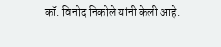कॉ. विनोद निकोले यांनी केली आहे.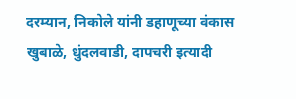दरम्यान, निकोले यांनी डहाणूच्या वंकास खुबाळे, धुंदलवाडी, दापचरी इत्यादी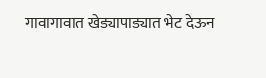गावागावात खेड्यापाड्यात भेट देऊन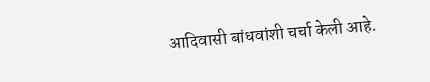आदिवासी बांधवांशी चर्चा केली आहे.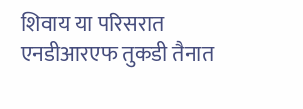शिवाय या परिसरात एनडीआरएफ तुकडी तैनात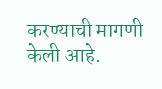करण्याची मागणी केली आहे.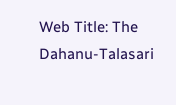Web Title: The Dahanu-Talasari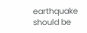earthquake should be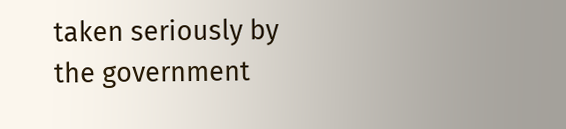taken seriously by the government